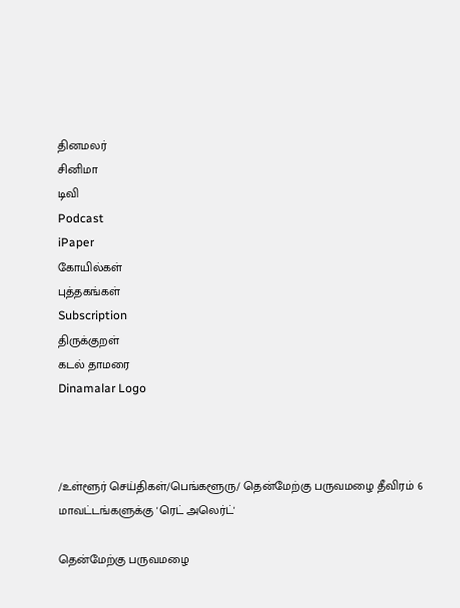தினமலர்
சினிமா
டிவி
Podcast
iPaper
கோயில்கள்
புத்தகங்கள்
Subscription
திருக்குறள்
கடல் தாமரை
Dinamalar Logo



/உள்ளூர் செய்திகள்/பெங்களூரு/ தென்மேற்கு பருவமழை தீவிரம் 6 மாவட்டங்களுக்கு 'ரெட் அலெர்ட்'

தென்மேற்கு பருவமழை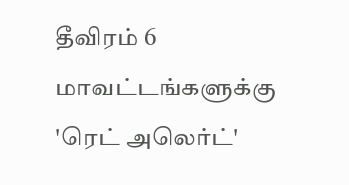தீவிரம் 6 மாவட்டங்களுக்கு 'ரெட் அலெர்ட்'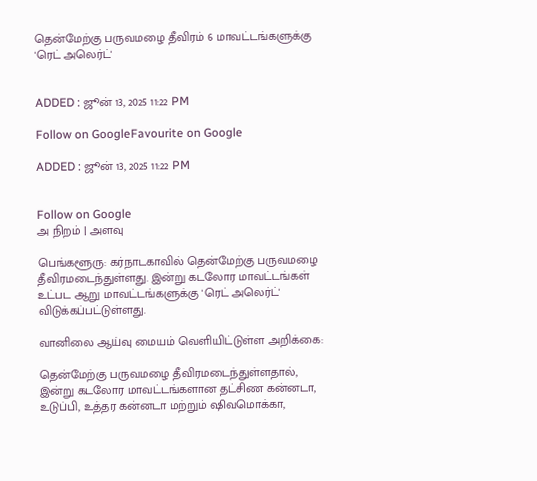தென்மேற்கு பருவமழை தீவிரம் 6 மாவட்டங்களுக்கு 'ரெட் அலெர்ட்'


ADDED : ஜூன் 13, 2025 11:22 PM

Follow on GoogleFavourite on Google

ADDED : ஜூன் 13, 2025 11:22 PM


Follow on Google
அ நிறம் | அளவு

பெங்களூரு: கர்நாடகாவில் தென்மேற்கு பருவமழை தீவிரமடைந்துள்ளது. இன்று கடலோர மாவட்டங்கள் உட்பட ஆறு மாவட்டங்களுக்கு 'ரெட் அலெர்ட்' விடுக்கப்பட்டுள்ளது.

வானிலை ஆய்வு மையம் வெளியிட்டுள்ள அறிக்கை:

தென்மேற்கு பருவமழை தீவிரமடைந்துள்ளதால், இன்று கடலோர மாவட்டங்களான தட்சிண கன்னடா, உடுப்பி, உத்தர கன்னடா மற்றும் ஷிவமொக்கா,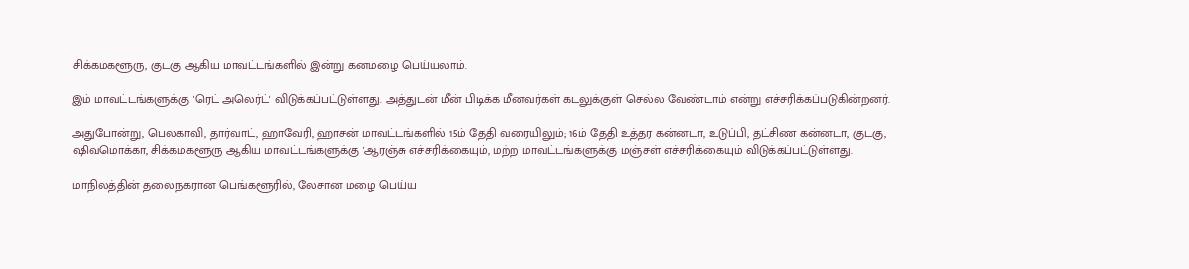சிக்கமகளூரு, குடகு ஆகிய மாவட்டங்களில் இன்று கனமழை பெய்யலாம்.

இம் மாவட்டங்களுக்கு 'ரெட் அலெர்ட்' விடுக்கப்பட்டுள்ளது. அத்துடன் மீன் பிடிக்க மீனவர்கள் கடலுக்குள் செல்ல வேண்டாம் என்று எச்சரிக்கப்படுகின்றனர்.

அதுபோன்று, பெலகாவி, தார்வாட், ஹாவேரி, ஹாசன் மாவட்டங்களில் 15ம் தேதி வரையிலும்; 16ம் தேதி உத்தர கன்னடா, உடுப்பி, தட்சிண கன்னடா, குடகு, ஷிவமொக்கா, சிக்கமகளூரு ஆகிய மாவட்டங்களுக்கு 'ஆரஞ்சு எச்சரிக்கையும், மற்ற மாவட்டங்களுக்கு மஞ்சள் எச்சரிக்கையும் விடுக்கப்பட்டுள்ளது.

மாநிலத்தின் தலைநகரான பெங்களூரில், லேசான மழை பெய்ய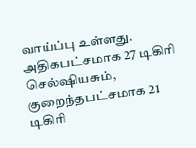வாய்ப்பு உள்ளது. அதிகபட்சமாக 27 டிகிரி செல்ஷியசும், குறைந்தபட்சமாக 21 டிகிரி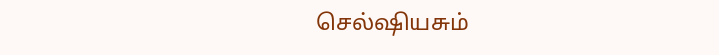செல்ஷியசும்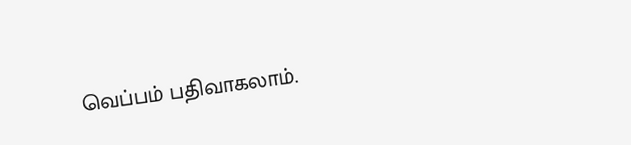வெப்பம் பதிவாகலாம்.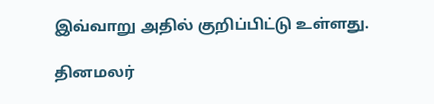இவ்வாறு அதில் குறிப்பிட்டு உள்ளது.

தினமலர்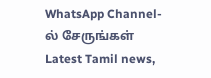WhatsApp Channel-ல் சேருங்கள்
Latest Tamil news,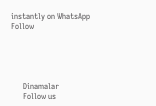instantly on WhatsApp
Follow





      Dinamalar
      Follow us